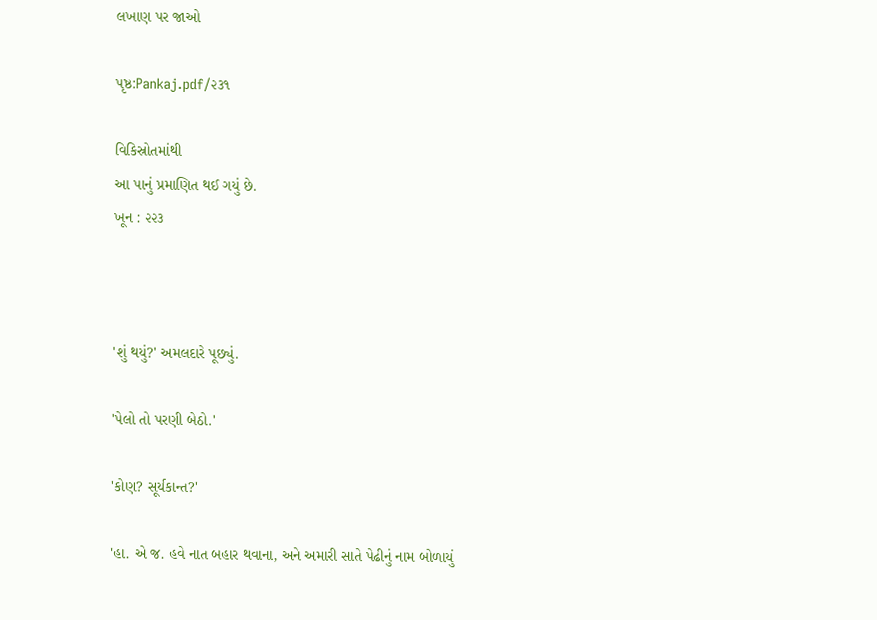લખાણ પર જાઓ

પૃષ્ઠ:Pankaj.pdf/૨૩૧

વિકિસ્રોતમાંથી
આ પાનું પ્રમાણિત થઈ ગયું છે.
ખૂન : ૨૨૩



'શું થયું?' અમલદારે પૂછ્યું.

'પેલો તો પરણી બેઠો.'

'કોણ? સૂર્યકાન્ત?'

'હા. એ જ. હવે નાત બહાર થવાના, અને અમારી સાતે પેઢીનું નામ બોળાયું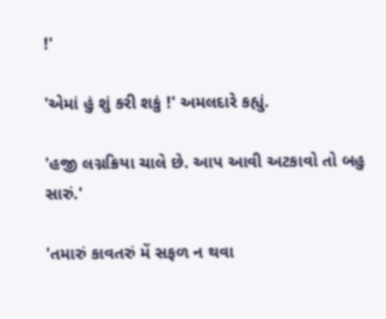!'

'એમાં હું શું કરી શકું !' અમલદારે કહ્યું.

'હજી લગ્નક્રિયા ચાલે છે. આપ આવી અટકાવો તો બહુ સારું.'

'તમારું કાવતરું મેં સફળ ન થવા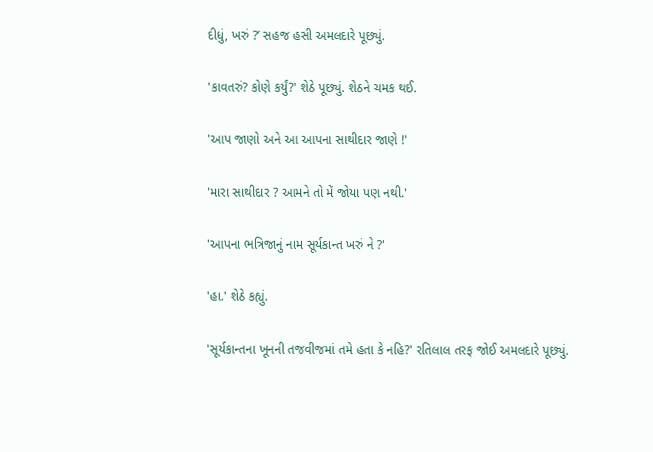દીધું, ખરું ?’ સહજ હસી અમલદારે પૂછ્યું.

'કાવતરું? કોણે કર્યું?' શેઠે પૂછ્યું. શેઠને ચમક થઈ.

'આપ જાણો અને આ આપના સાથીદાર જાણે !'

'મારા સાથીદાર ? આમને તો મેં જોયા પણ નથી.'

'આપના ભત્રિજાનું નામ સૂર્યકાન્ત ખરું ને ?'

'હા.' શેઠે કહ્યું.

'સૂર્યકાન્તના ખૂનની તજવીજમાં તમે હતા કે નહિ?' રતિલાલ તરફ જોઈ અમલદારે પૂછ્યું.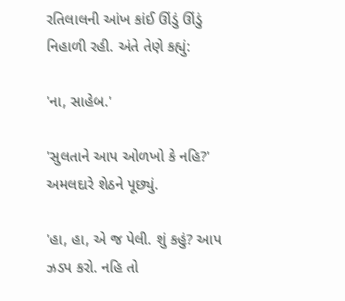રતિલાલની આંખ કાંઈ ઊંડું ઊંડું નિહાળી રહી. અંતે તેણે કહ્યું:

'ના, સાહેબ.'

'સુલતાને આપ ઓળખો કે નહિ?' અમલદારે શેઠને પૂછ્યું.

'હા, હા, એ જ પેલી. શું કહું? આપ ઝડપ કરો. નહિ તો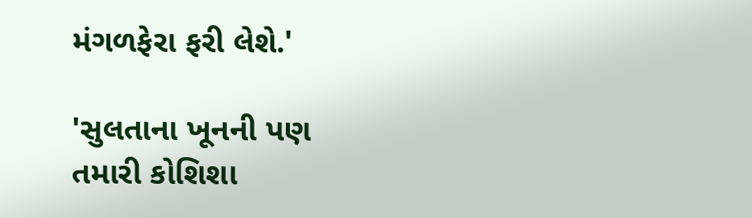મંગળફેરા ફરી લેશે.'

'સુલતાના ખૂનની પણ તમારી કોશિશા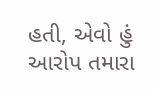હતી, એવો હું આરોપ તમારા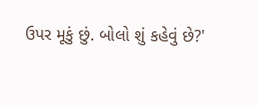ઉપર મૂકું છું. બોલો શું કહેવું છે?'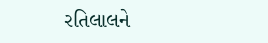રતિલાલને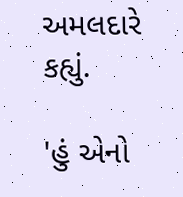અમલદારે કહ્યું.

'હું એનો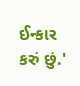ઈન્કાર કરું છું.'